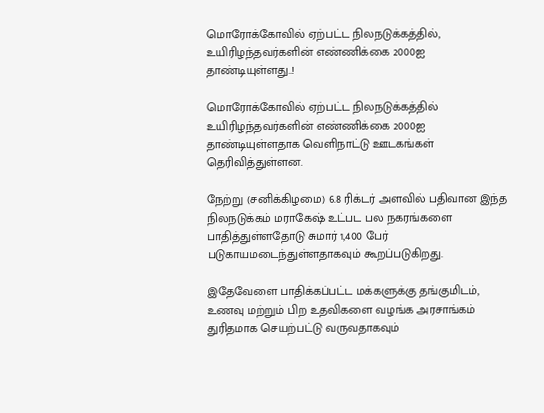மொரோக்கோவில் ஏற்பட்ட நிலநடுக்கத்தில், உயிரிழந்தவர்களின் எண்ணிக்கை 2000ஐ தாண்டியுள்ளது..!

மொரோக்கோவில் ஏற்பட்ட நிலநடுக்கத்தில் உயிரிழந்தவர்களின் எண்ணிக்கை 2000ஐ தாண்டியுள்ளதாக வெளிநாட்டு ஊடகங்கள் தெரிவித்துள்ளன.

நேற்று (சனிக்கிழமை) 6.8 ரிக்டர் அளவில் பதிவான இந்த நிலநடுக்கம் மராகேஷ் உட்பட பல நகரங்களை பாதித்துள்ளதோடு சுமார் 1,400 பேர் படுகாயமடைந்துள்ளதாகவும் கூறப்படுகிறது.

இதேவேளை பாதிக்கப்பட்ட மக்களுக்கு தங்குமிடம், உணவு மற்றும் பிற உதவிகளை வழங்க அரசாங்கம் துரிதமாக செயற்பட்டு வருவதாகவும்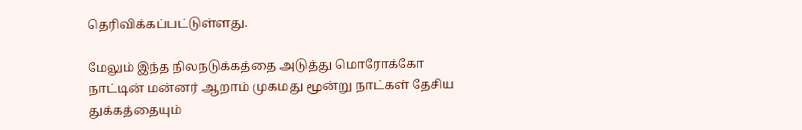தெரிவிக்கப்பட்டுள்ளது.

மேலும் இந்த நிலநடுக்கத்தை அடுத்து மொரோக்கோ நாட்டின் மன்னர் ஆறாம் முகமது மூன்று நாட்கள் தேசிய துக்கத்தையும்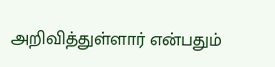அறிவித்துள்ளார் என்பதும்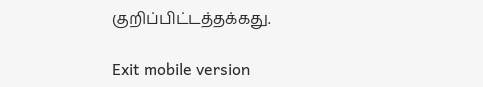குறிப்பிட்டத்தக்கது.

Exit mobile version